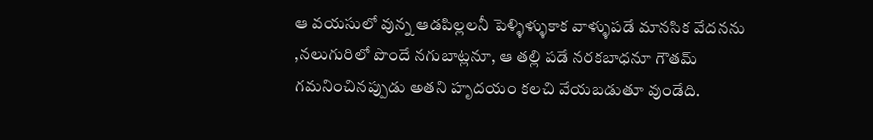ఆ వయసులో వున్న ఆడపిల్లలనీ పెళ్ళిళ్ళుకాక వాళ్ళుపడే మానసిక వేదనను ,నలుగురిలో పొందే నగుబాట్లనూ, ఆ తల్లి పడే నరకబాధనూ గౌతమ్ గమనించినప్పుడు అతని హృదయం కలచి వేయబడుతూ వుండేది.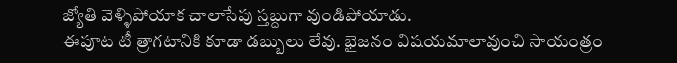జ్యోతి వెళ్ళిపోయాక చాలాసేపు స్తబ్దుగా వుండిపోయాడు.
ఈపూట టీ త్రాగటానికి కూడా డబ్బులు లేవు. భైజనం విషయమాలావుంచి సాయంత్రం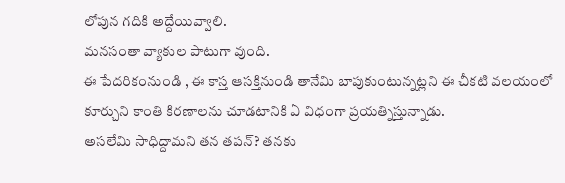లోపున గదికి అద్దేయివ్వాలి.
మనసంతా వ్యాకుల పాటుగా వుంది.
ఈ పేదరికంనుండి , ఈ కాస్త ఆసక్తినుండి తానేమి బాపుకుంటున్నట్లని ఈ చీకటి వలయంలో కూర్చుని కాంతి కిరణాలను చూడటానికి ఏ విధంగా ప్రయత్నిస్తున్నాడు.
అసలేమి సాధిద్దామని తన తపన్? తనకు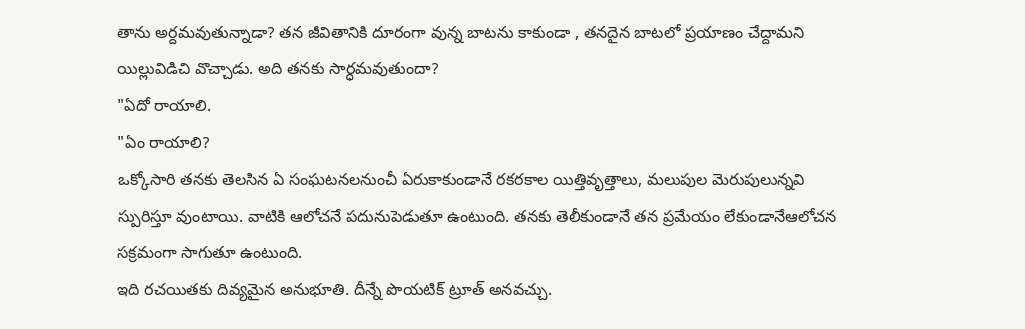తాను అర్దమవుతున్నాడా? తన జీవితానికి దూరంగా వున్న బాటను కాకుండా , తనదైన బాటలో ప్రయాణం చేద్దామని యిల్లువిడిచి వొచ్చాడు. అది తనకు సార్ధమవుతుందా?
"ఏదో రాయాలి.
"ఏం రాయాలి?
ఒక్కోసారి తనకు తెలసిన ఏ సంఘటనలనుంచీ ఏరుకాకుండానే రకరకాల యిత్తివృత్తాలు, మలుపుల మెరుపులున్నవి స్పురిస్తూ వుంటాయి. వాటికి ఆలోచనే పదునుపెడుతూ ఉంటుంది. తనకు తెలీకుండానే తన ప్రమేయం లేకుండానేఆలోచన సక్రమంగా సాగుతూ ఉంటుంది.
ఇది రచయితకు దివ్యమైన అనుభూతి. దీన్నే పొయటిక్ ట్రూత్ అనవచ్చు.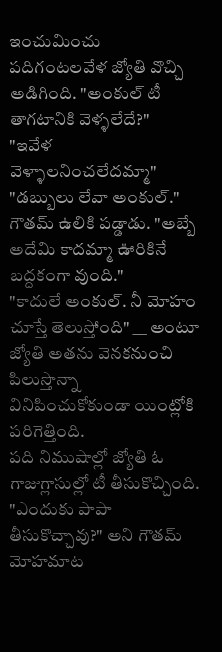ఇంచుమించు పదిగంటలవేళ జ్యోతి వొచ్చి అడిగింది. "అంకుల్ టీ తాగటానికి వెళ్ళలేదే?"
"ఇవేళ వెళ్ళాలనించలేదమ్మా"
"డబ్బులు లేవా అంకుల్."
గౌతమ్ ఉలికి పడ్డాడు. "అబ్బే అదేమి కాదమ్మా ఊరికినే బద్దకంగా వుంది."
"కాదులే అంకుల్. నీ మోహం చూస్తే తెలుస్తోంది" __ అంటూ జ్యోతి అతను వెనకనుంచి పిలుస్తొన్నా వినిపించుకోకుండా యింట్లోకి పరిగెత్తింది.
పది నిముషాల్లో జ్యోతి ఓ గాజుగ్లాసుల్లో టీ తీసుకొచ్చింది.
"ఎందుకు పాపా తీసుకొచ్చావు?" అని గౌతమ్ మోహమాట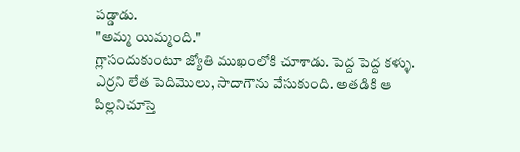పడ్డాడు.
"అమ్మ యిమ్మంది."
గ్లాసందుకుంటూ జ్యోతి ముఖంలోకి చూశాడు. పెద్ద పెద్ద కళ్ళు. ఎర్రని లేత పెదిమొలు, సాదాగౌను వేసుకుంది. అతడికి ఆ పిల్లనిచూస్తె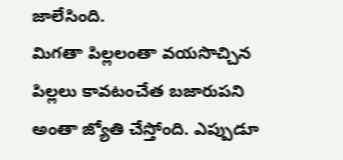జాలేసింది.
మిగతా పిల్లలంతా వయసొచ్చిన పిల్లలు కావటంచేత బజారుపని అంతా జ్యోతి చేస్తోంది. ఎప్పుడూ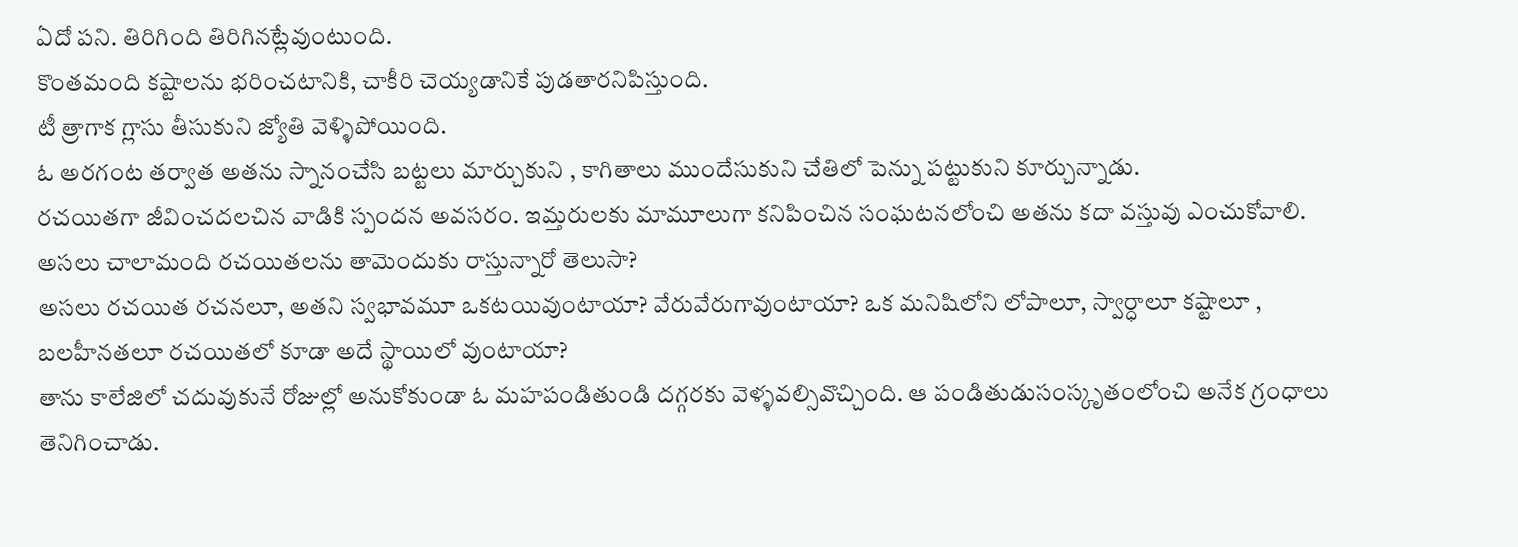ఏదో పని. తిరిగింది తిరిగినట్లేవుంటుంది.
కొంతమంది కష్టాలను భరించటానికి, చాకీరి చెయ్యడానికే పుడతారనిపిస్తుంది.
టీ త్రాగాక గ్లాసు తీసుకుని జ్యోతి వెళ్ళిపోయింది.
ఓ అరగంట తర్వాత అతను స్నానంచేసి బట్టలు మార్చుకుని , కాగితాలు ముందేసుకుని చేతిలో పెన్ను పట్టుకుని కూర్చున్నాడు.
రచయితగా జీవించదలచిన వాడికి స్పందన అవసరం. ఇమ్తరులకు మామూలుగా కనిపించిన సంఘటనలోంచి అతను కదా వస్తువు ఎంచుకోవాలి. అసలు చాలామంది రచయితలను తామెందుకు రాస్తున్నారో తెలుసా?
అసలు రచయిత రచనలూ, అతని స్వభావమూ ఒకటయివుంటాయా? వేరువేరుగావుంటాయా? ఒక మనిషిలోని లోపాలూ, స్వార్ధాలూ కష్టాలూ , బలహీనతలూ రచయితలో కూడా అదే స్థాయిలో వుంటాయా?
తాను కాలేజిలో చదువుకునే రోజుల్లో అనుకోకుండా ఓ మహపండితుండి దగ్గరకు వెళ్ళవల్సివొచ్చింది. ఆ పండితుడుసంస్కృతంలోంచి అనేక గ్రంధాలు తెనిగించాడు.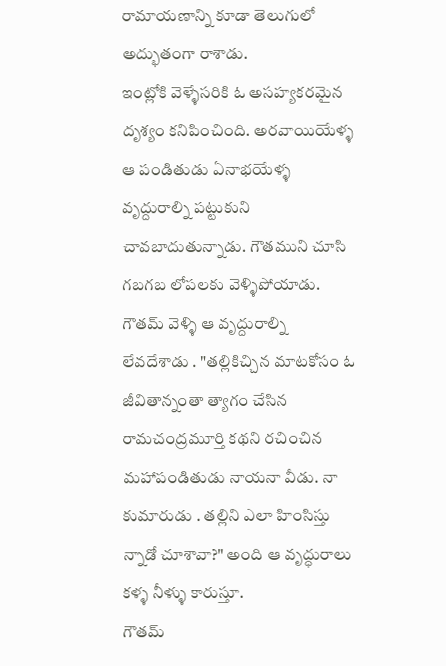రామాయణాన్ని కూడా తెలుగులో అద్భుతంగా రాశాడు.
ఇంట్లోకి వెళ్ళేసరికి ఓ అసహ్యకరమైన దృశ్యం కనిపించింది. అరవాయియేళ్ళ ఆ పండితుడు ఏనాభయేళ్ళ వృద్దురాల్ని పట్టుకుని చావబాదుతున్నాడు. గౌతముని చూసి గబగబ లోపలకు వెళ్ళిపోయాడు.
గౌతమ్ వెళ్ళి ఆ వృద్దురాల్ని లేవదేశాడు . "తల్లికిచ్చిన మాటకోసం ఓ జీవితాన్నంతా త్యాగం చేసిన రామచంద్రమూర్తి కథని రచించిన మహాపండితుడు నాయనా వీడు. నా కుమారుడు . తల్లిని ఎలా హింసిస్తు న్నాడో చూశావా?" అంది ఆ వృద్ధురాలు కళ్ళ నీళ్ళు కారుస్తూ.
గౌతమ్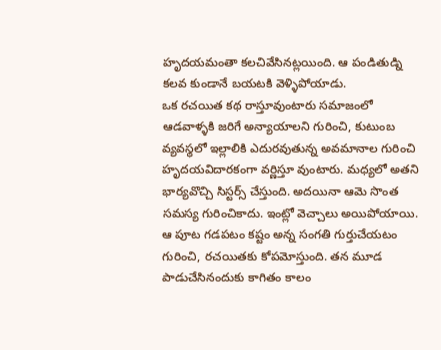హృదయమంతా కలచివేసినట్లయింది. ఆ పండితుడ్ని కలవ కుండానే బయటకి వెళ్ళిపోయాడు.
ఒక రచయిత కథ రాస్తూవుంటారు సమాజంలో ఆడవాళ్ళకి జరిగే అన్యాయాలని గురించి, కుటుంబ వ్యవస్థలో ఇల్లాలికి ఎదురవుతున్న అవమానాల గురించి హృదయవిదారకంగా వర్ణిస్తూ వుంటారు. మధ్యలో అతని భార్యవొచ్చి సిస్టర్స్ చేస్తుంది. అదయినా ఆమె సొంత సమస్య గురించికాదు. ఇంట్లో వెచ్చాలు అయిపోయాయి. ఆ పూట గడపటం కష్టం అన్న సంగతి గుర్తుచేయటం గురించి, రచయితకు కోపమోస్తుంది. తన మూడ పాడుచేసినందుకు కాగితం కాలం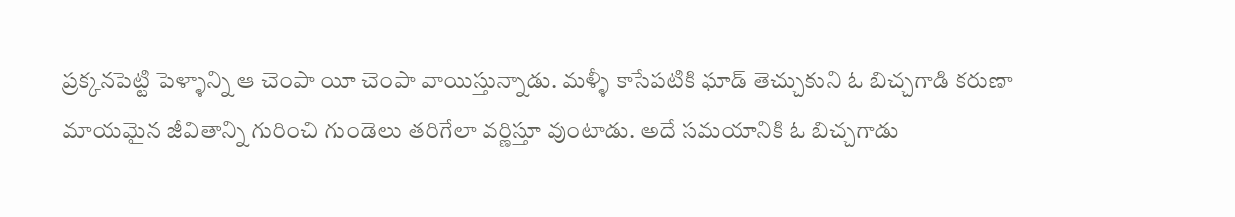ప్రక్కనపెట్టి పెళ్ళాన్ని ఆ చెంపా యీ చెంపా వాయిస్తున్నాడు. మళ్ళీ కాసేపటికి ఘాడ్ తెచ్చుకుని ఓ బిచ్చగాడి కరుణా మాయమైన జీవితాన్ని గురించి గుండెలు తరిగేలా వర్ణిస్తూ వుంటాడు. అదే సమయానికి ఓ బిచ్చగాడు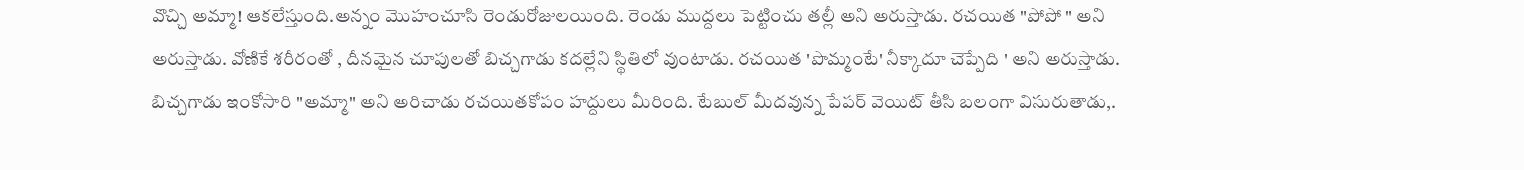వొచ్చి అమ్మా! ఆకలేస్తుంది.అన్నం మొహంచూసి రెండురోజులయింది. రెండు ముద్దలు పెట్టించు తల్లీ అని అరుస్తాడు. రచయిత "పోపో " అని అరుస్తాడు. వోణికే శరీరంతో , దీనమైన చూపులతో బిచ్చగాడు కదల్లేని స్థితిలో వుంటాడు. రచయిత 'పొమ్మంటే' నీక్కాదూ చెప్పేది ' అని అరుస్తాడు. బిచ్చగాడు ఇంకోసారి "అమ్మా" అని అరిచాడు రచయితకోపం హద్దులు మీరింది. టేబుల్ మీదవున్న పేపర్ వెయిట్ తీసి బలంగా విసురుతాడు,.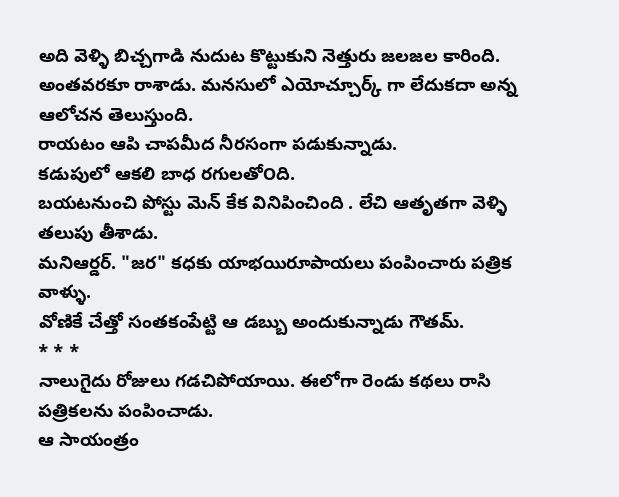అది వెళ్ళి బిచ్చగాడి నుదుట కొట్టుకుని నెత్తురు జలజల కారింది.
అంతవరకూ రాశాడు. మనసులో ఎయోచ్చూర్క్ గా లేదుకదా అన్న ఆలోచన తెలుస్తుంది.
రాయటం ఆపి చాపమీద నీరసంగా పడుకున్నాడు.
కడుపులో ఆకలి బాధ రగులతో౦ది.
బయటనుంచి పోస్టు మెన్ కేక వినిపించింది . లేచి ఆతృతగా వెళ్ళి తలుపు తీశాడు.
మనిఆర్డర్. "జర" కధకు యాభయిరూపాయలు పంపించారు పత్రిక వాళ్ళు.
వోణికే చేత్తో సంతకంపేట్టి ఆ డబ్బు అందుకున్నాడు గౌతమ్.
* * *
నాలుగైదు రోజులు గడచిపోయాయి. ఈలోగా రెండు కథలు రాసి పత్రికలను పంపించాడు.
ఆ సాయంత్రం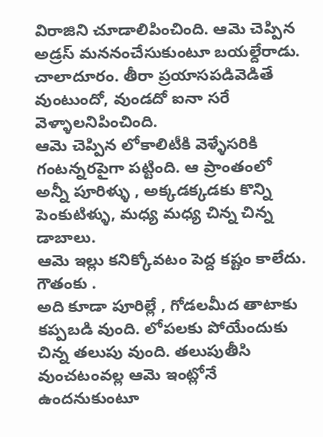విరాజిని చూడాలిపించింది. ఆమె చెప్పిన అడ్రస్ మననంచేసుకుంటూ బయల్దేరాడు.
చాలాదూరం. తీరా ప్రయాసపడివెడితే వుంటుందో, వుండదో ఐనా సరే వెళ్ళాలనిపించింది.
ఆమె చెప్పిన లోకాలిటీకి వెళ్ళేసరికి గంటన్నరపైగా పట్టింది. ఆ ప్రాంతంలో అన్నీ పూరిళ్ళు , అక్కడక్కడకు కొన్ని పెంకుటిళ్ళు, మధ్య మధ్య చిన్న చిన్న డాబాలు.
ఆమె ఇల్లు కనిక్కోవటం పెద్ద కష్టం కాలేదు. గౌతంకు .
అది కూడా పూరిల్లే , గోడలమీద తాటాకు కప్పబడి వుంది. లోపలకు పోయేందుకు చిన్న తలుపు వుంది. తలుపుతీసి వుంచటంవల్ల ఆమె ఇంట్లోనే ఉందనుకుంటూ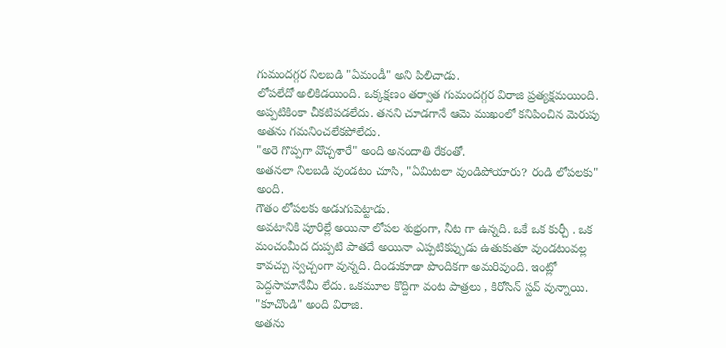గుమందగ్గర నిలబడి "ఏమండీ" అని పిలిచాడు.
లోపలేదో అలికిడయింది. ఒక్కక్షణం తర్వాత గుమందగ్గర విరాజి ప్రత్యక్షమయింది.
అప్పటికింకా చీకటిపడలేదు. తనని చూడగానే ఆమె ముఖంలో కనిపించిన మెరుపు అతను గమనించలేకపోలేదు.
"అరె గొప్పగా వొచ్చశారే" అంది అనందాతి రేకంతో.
అతనలా నిలబడి వుండటం చూసి, "ఏమిటలా వుండిపోయారు? రండి లోపలకు" అంది.
గౌతం లోపలకు అడుగుపెట్టాడు.
అవటానికి పూరిల్లే అయినా లోపల శుభ్రంగా, నీట గా ఉన్నది. ఒకే ఒక కుర్చీ . ఒక మంచంమీద దుప్పటి పాతదే అయినా ఎప్పటికప్పుడు ఉతుకుతూ వుండటంవల్ల కావచ్చు స్వచ్చంగా వున్నది. దిండుకూడా పొందికగా అమరివుంది. ఇంట్లో పెద్దసామానేమీ లేదు. ఒకమూల కొద్దిగా వంట పాత్రలు , కిరోసిన్ స్టవ్ వున్నాయి.
"కూచొండి" అంది విరాజి.
అతను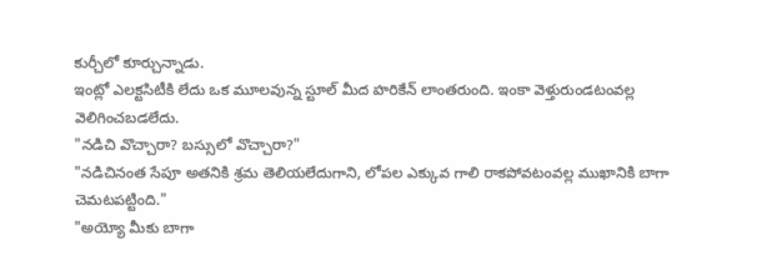కుర్చీలో కూర్చున్నాడు.
ఇంట్లో ఎలక్టసిటీకి లేదు ఒక మూలవున్న స్టూల్ మీద హరికేన్ లాంతరుంది. ఇంకా వెళ్తురుండటంవల్ల వెలిగించబడలేదు.
"నడిచి వొచ్చారా? బస్సులో వొచ్చారా?"
"నడిచినంత సేపూ అతనికి శ్రమ తెలియలేదుగాని, లోపల ఎక్కువ గాలి రాకపోవటంవల్ల ముఖానికి బాగా చెమటపట్టింది."
"అయ్యో మీకు బాగా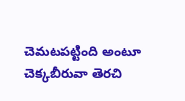చెమటపట్టింది అంటూ చెక్కబీరువా తెరచి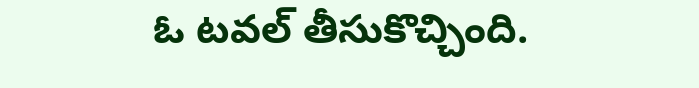ఓ టవల్ తీసుకొచ్చింది.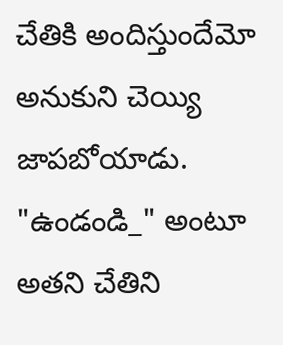చేతికి అందిస్తుందేమో అనుకుని చెయ్యి జాపబోయాడు.
"ఉండండి_" అంటూ అతని చేతిని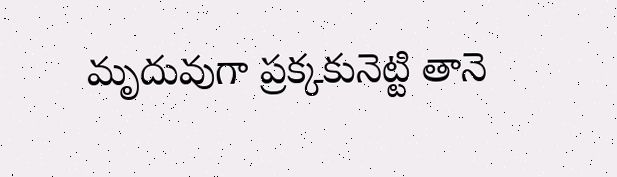మృదువుగా ప్రక్కకునెట్టి తానె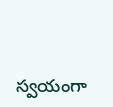స్వయంగా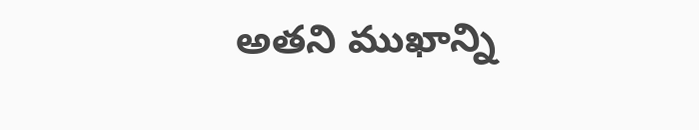అతని ముఖాన్ని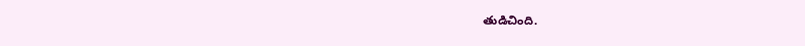తుడిచింది.